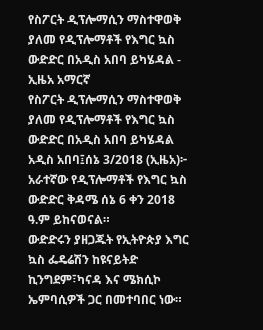የስፖርት ዲፕሎማሲን ማስተዋወቅ ያለመ የዲፕሎማቶች የእግር ኳስ ውድድር በአዲስ አበባ ይካሄዳል - ኢዜአ አማርኛ
የስፖርት ዲፕሎማሲን ማስተዋወቅ ያለመ የዲፕሎማቶች የእግር ኳስ ውድድር በአዲስ አበባ ይካሄዳል
አዲስ አበባ፤ሰኔ 3/2018 (ኢዜአ)፦ አራተኛው የዲፕሎማቶች የእግር ኳስ ውድድር ቅዳሜ ሰኔ 6 ቀን 2018 ዓ.ም ይከናወናል።
ውድድሩን ያዘጋጁት የኢትዮጵያ እግር ኳስ ፌዴሬሽን ከዩናይትድ ኪንግደም፣ካናዳ እና ሜክሲኮ ኤምባሲዎች ጋር በመተባበር ነው።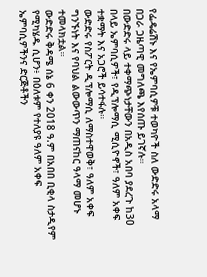የፌዴሬሽኑ እና የኤምባሲዎቹ ተወካዮች ስለ ውድድሩ አላማ በጋራ ጋዜጣዊ መግለጫ እየሰጡ ይገኛሉ።
በውድድሩ ላይ ተቀማጭነታቸውን በአዲስ አበባ ያደረጉ ከ30 በላይ ኤምባሲዎች፣ የዲፕሎማሲ ሚሲዮኖች፣ ዓለም አቀፍ ተቋማት እና አጋሮች ይሳተፋሉ።
ውድድሩ የስፖርት ዲፕሎማሲ ለማስተዋወቅ፣ ዓለም አቀፍ ግንኙነት እና የባህል ልውውጥን ማጠናከር ዓላማ መሆኑ ተመላክቷል።
ውድድሩ ቅዳሜ ሰኔ 6 ቀን 2018 ዓ.ም በአበበ ቢቂላ ስታዲየም የሚካሄዱ ሲሆን፥ በዕለቱም የተለያዩ ዓለም አቀፍ ኤምባሲዎችንና ድርጅቶችን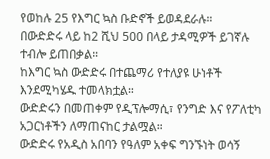የወከሉ 25 የእግር ኳስ ቡድኖች ይወዳደራሉ።
በውድድሩ ላይ ከ2 ሺህ 500 በላይ ታዳሚዎች ይገኛሉ ተብሎ ይጠበቃል።
ከእግር ኳስ ውድድሩ በተጨማሪ የተለያዩ ሁነቶች እንደሚካሄዱ ተመላክቷል።
ውድድሩን በመጠቀም የዲፕሎማሲ፣ የንግድ እና የፖለቲካ አጋርነቶችን ለማጠናከር ታልሟል።
ውድድሩ የአዲስ አበባን የዓለም አቀፍ ግንኙነት ወሳኝ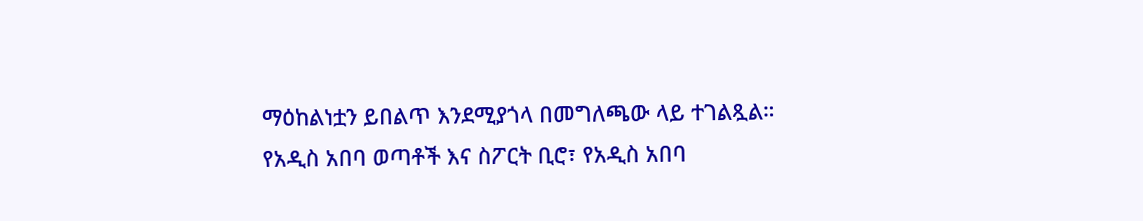ማዕከልነቷን ይበልጥ እንደሚያጎላ በመግለጫው ላይ ተገልጿል።
የአዲስ አበባ ወጣቶች እና ስፖርት ቢሮ፣ የአዲስ አበባ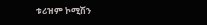ቱሪዝም ኮሚሽን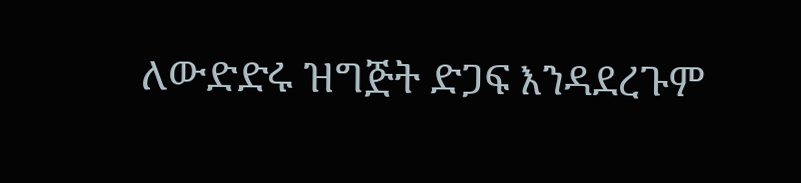ለውድድሩ ዝግጅት ድጋፍ እንዳደረጉም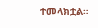ተመላክቷል።